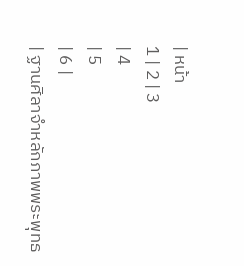| หน้า
1 | 2 | 3
| 4
| 5
| 6 |
| ฐานศิลาจำหลักภาพพระพุทธ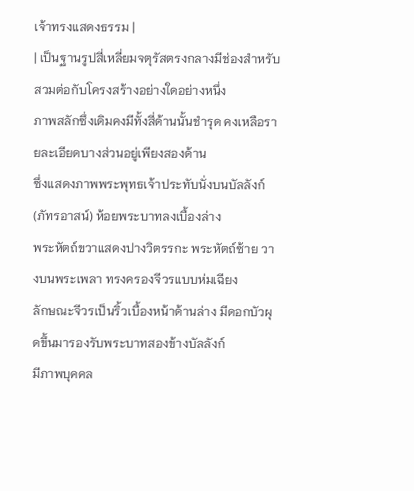เจ้าทรงแสดงธรรม |
| เป็นฐานรูปสี่เหลี่ยมจตุรัสตรงกลางมีช่องสำหรับสวมต่อกับโครงสร้างอย่างใดอย่างหนึ่ง
ภาพสลักซึ่งเดิมคงมีทั้งสี่ด้านนั้นชำรุด คงเหลือรายละเอียดบางส่วนอยู่เพียงสองด้าน
ซึ่งแสดงภาพพระพุทธเจ้าประทับนั่งบนบัลลังก์ (ภัทรอาสน์) ห้อยพระบาทลงเบื้องล่าง
พระหัตถ์ขวาแสดงปางวิตรรกะ พระหัตถ์ซ้าย วางบนพระเพลา ทรงครองจีวรแบบห่มเฉียง
ลักษณะจีวรเป็นริ้วเบื้องหน้าด้านล่าง มีดอกบัวผุดขึ้นมารองรับพระบาทสองข้างบัลลังก์
มีภาพบุคคล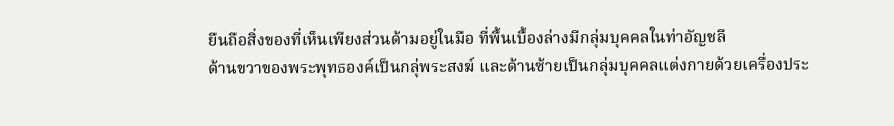ยืนถือสิ่งของที่เห็นเพียงส่วนด้ามอยู่ในมือ ที่พื้นเบื้องล่างมีกลุ่มบุคคลในท่าอัญชลี
ด้านขวาของพระพุทธองค์เป็นกลุ่พระสงฆ์ และด้านซ้ายเป็นกลุ่มบุคคลแต่งกายด้วยเครื่องประ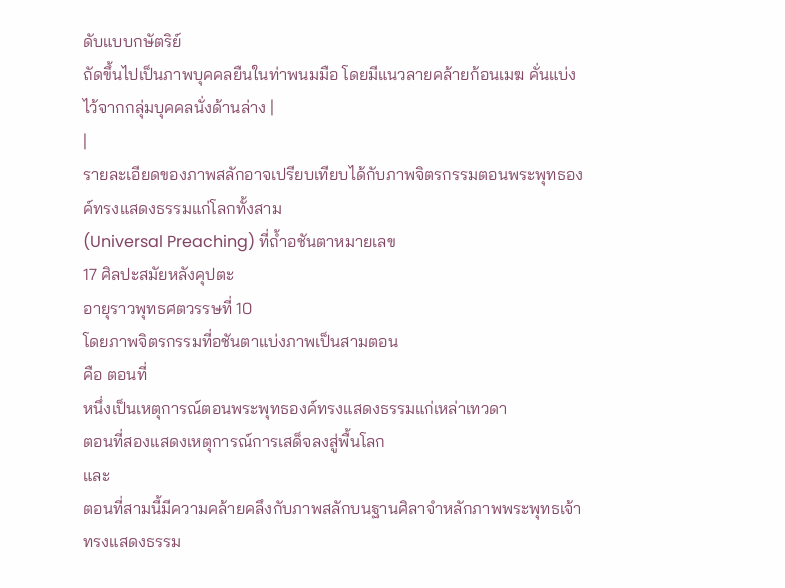ดับแบบกษัตริย์
ถัดขึ้นไปเป็นภาพบุคคลยืนในท่าพนมมือ โดยมีแนวลายคล้ายก้อนเมฆ คั่นแบ่งไว้จากกลุ่มบุคคลนั่งด้านล่าง |
|
รายละเอียดของภาพสลักอาจเปรียบเทียบได้กับภาพจิตรกรรมตอนพระพุทธองค์ทรงแสดงธรรมแก่โลกทั้งสาม
(Universal Preaching) ที่ถ้ำอชันตาหมายเลข
17 ศิลปะสมัยหลังคุปตะ
อายุราวพุทธศตวรรษที่ 10
โดยภาพจิตรกรรมที่อชันตาแบ่งภาพเป็นสามตอน
คือ ตอนที่
หนึ่งเป็นเหตุการณ์ตอนพระพุทธองค์ทรงแสดงธรรมแก่เหล่าเทวดา
ตอนที่สองแสดงเหตุการณ์การเสด็จลงสู่พื้นโลก
และ
ตอนที่สามนี้มีความคล้ายคลึงกับภาพสลักบนฐานศิลาจำหลักภาพพระพุทธเจ้าทรงแสดงธรรม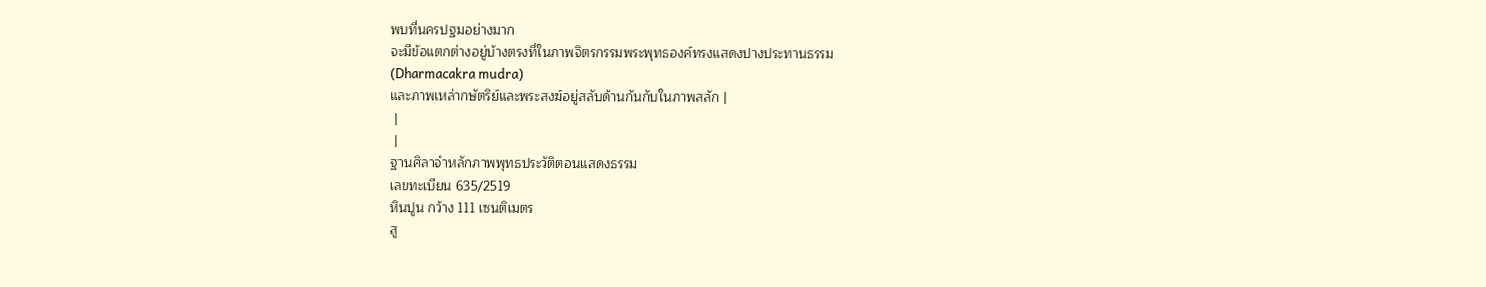พบที่นครปฐมอย่างมาก
จะมีข้อแตกต่างอยู่บ้างตรงที่ในภาพจิตรกรรมพระพุทธองค์ทรงแสดงปางประทานธรรม
(Dharmacakra mudra)
และภาพเหล่ากษัตริย์และพระสงฆ์อยู่สลับด้านกันกับในภาพสลัก |
 |
 |
ฐานศิลาจำหลักภาพพุทธประวัติตอนแสดงธรรม
เลขทะเบียน 635/2519
หินปูน กว้าง 111 เซนติเมตร
สู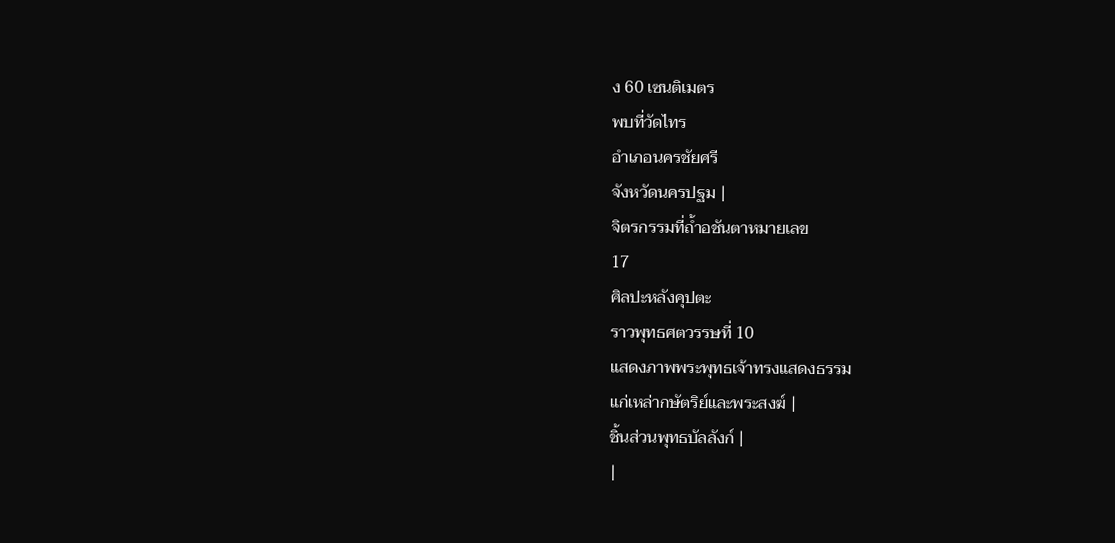ง 60 เซนติเมตร
พบที่วัดไทร
อำเภอนครชัยศรี
จังหวัดนครปฐม |
จิตรกรรมที่ถ้ำอชันตาหมายเลข
17
ศิลปะหลังคุปตะ
ราวพุทธศตวรรษที่ 10
แสดงภาพพระพุทธเจ้าทรงแสดงธรรม
แก่เหล่ากษัตริย์และพระสงฆ์ |
ชิ้นส่วนพุทธบัลลังก์ |
|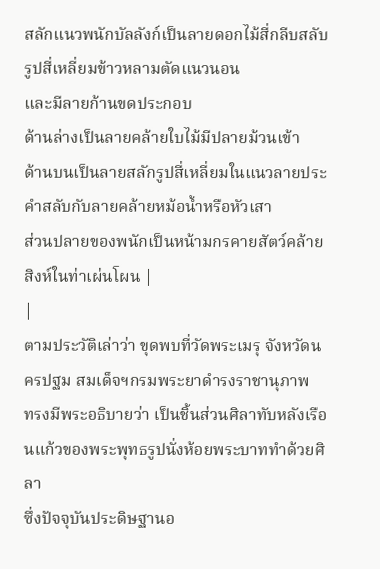สลักแนวพนักบัลลังก์เป็นลายดอกไม้สี่กลีบสลับรูปสี่เหลี่ยมข้าวหลามตัดแนวนอน
และมีลายก้านขดประกอบ
ด้านล่างเป็นลายคล้ายใบไม้มีปลายม้วนเข้า
ด้านบนเป็นลายสลักรูปสี่เหลี่ยมในแนวลายประคำสลับกับลายคล้ายหม้อน้ำหรือหัวเสา
ส่วนปลายของพนักเป็นหน้ามกรคายสัตว์คล้ายสิงห์ในท่าเผ่นโผน |
|
ตามประวัติเล่าว่า ขุดพบที่วัดพระเมรุ จังหวัดนครปฐม สมเด็จฯกรมพระยาดำรงราชานุภาพ
ทรงมีพระอธิบายว่า เป็นชิ้นส่วนศิลาทับหลังเรือนแก้วของพระพุทธรูปนั่งห้อยพระบาททำด้วยศิลา
ซึ่งปัจจุบันประดิษฐานอ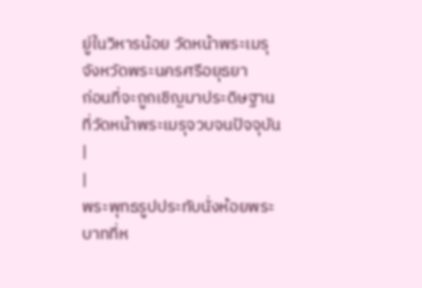ยู่ในวิหารน้อย วัดหน้าพระเมรุ จังหวัดพระนครศรีอยุธยา
ก่อนที่จะถูกเชิญมาประดิษฐานที่วัดหน้าพระเมรุจวบจนปัจจุบัน |
|
พระพุทธรูปประทับนั่งห้อยพระบาทที่ห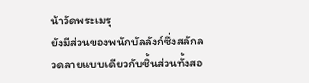น้าวัดพระเมรุ
ยังมีส่วนของพนักบัลลังก์ซึ่งสลักลวดลายแบบเดียวกับชิ้นส่วนทั้งสอ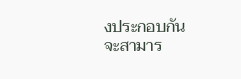งประกอบกัน
จะสามาร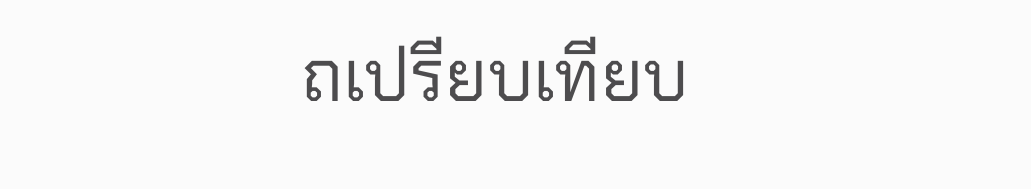ถเปรียบเทียบ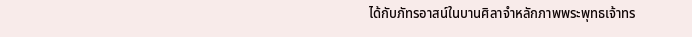ได้กับภัทรอาสน์ในบานศิลาจำหลักภาพพระพุทธเจ้าทร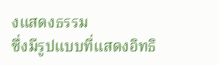งแสดงธรรม
ซึ่งมีรูปแบบที่แสดงอิทธิ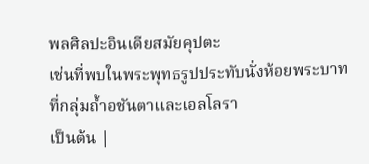พลศิลปะอินเดียสมัยคุปตะ
เช่นที่พบในพระพุทธรูปประทับนั่งห้อยพระบาทที่กลุ่มถ้ำอชันตาและเอลโลรา
เป็นต้น |